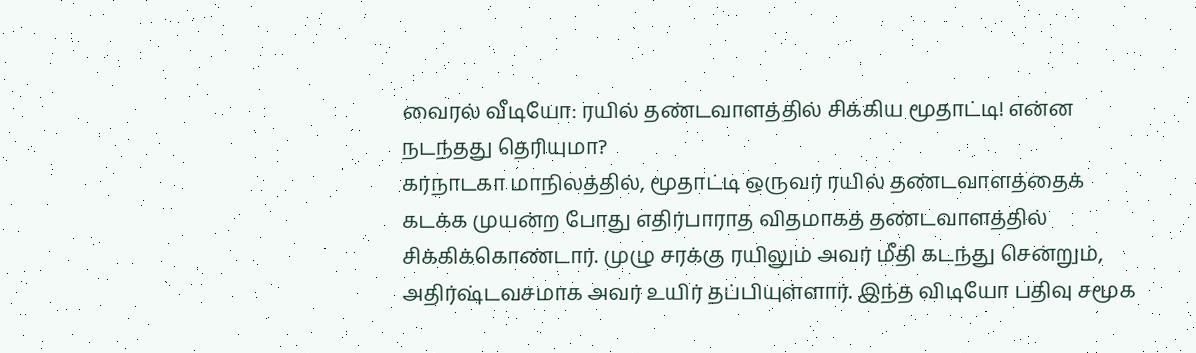வைரல் வீடியோ: ரயில் தண்டவாளத்தில் சிக்கிய மூதாட்டி! என்ன நடந்தது தெரியுமா?
கர்நாடகா மாநிலத்தில், மூதாட்டி ஒருவர் ரயில் தண்டவாளத்தைக் கடக்க முயன்ற போது எதிர்பாராத விதமாகத் தண்டவாளத்தில் சிக்கிக்கொண்டார். முழு சரக்கு ரயிலும் அவர் மீதி கடந்து சென்றும், அதிர்ஷ்டவசமாக அவர் உயிர் தப்பியுள்ளார். இந்த விடியோ பதிவு சமூக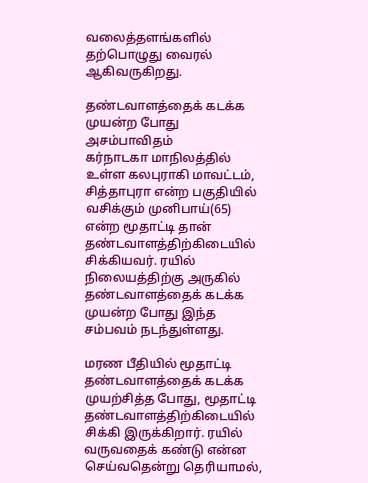வலைத்தளங்களில் தற்பொழுது வைரல் ஆகிவருகிறது.

தண்டவாளத்தைக் கடக்க முயன்ற போது அசம்பாவிதம்
கர்நாடகா மாநிலத்தில் உள்ள கலபுராகி மாவட்டம், சித்தாபுரா என்ற பகுதியில் வசிக்கும் முனிபாய்(65) என்ற மூதாட்டி தான் தண்டவாளத்திற்கிடையில் சிக்கியவர். ரயில் நிலையத்திற்கு அருகில் தண்டவாளத்தைக் கடக்க முயன்ற போது இந்த சம்பவம் நடந்துள்ளது.

மரண பீதியில் மூதாட்டி
தண்டவாளத்தைக் கடக்க முயற்சித்த போது, மூதாட்டி தண்டவாளத்திற்கிடையில் சிக்கி இருக்கிறார். ரயில் வருவதைக் கண்டு என்ன செய்வதென்று தெரியாமல்,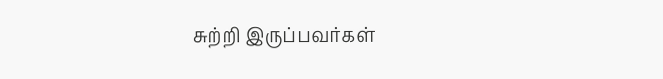சுற்றி இருப்பவர்கள்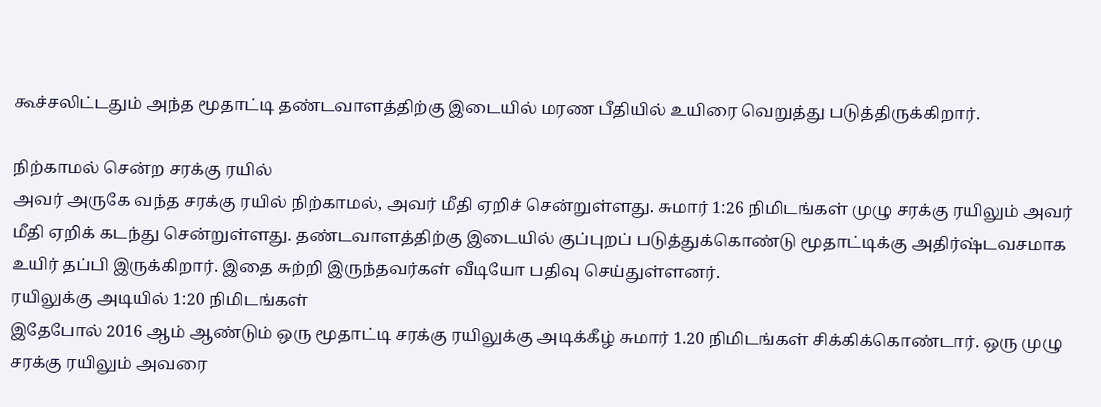கூச்சலிட்டதும் அந்த மூதாட்டி தண்டவாளத்திற்கு இடையில் மரண பீதியில் உயிரை வெறுத்து படுத்திருக்கிறார்.

நிற்காமல் சென்ற சரக்கு ரயில்
அவர் அருகே வந்த சரக்கு ரயில் நிற்காமல், அவர் மீதி ஏறிச் சென்றுள்ளது. சுமார் 1:26 நிமிடங்கள் முழு சரக்கு ரயிலும் அவர் மீதி ஏறிக் கடந்து சென்றுள்ளது. தண்டவாளத்திற்கு இடையில் குப்புறப் படுத்துக்கொண்டு மூதாட்டிக்கு அதிர்ஷ்டவசமாக உயிர் தப்பி இருக்கிறார். இதை சுற்றி இருந்தவர்கள் வீடியோ பதிவு செய்துள்ளனர்.
ரயிலுக்கு அடியில் 1:20 நிமிடங்கள்
இதேபோல் 2016 ஆம் ஆண்டும் ஒரு மூதாட்டி சரக்கு ரயிலுக்கு அடிக்கீழ் சுமார் 1.20 நிமிடங்கள் சிக்கிக்கொண்டார். ஒரு முழு சரக்கு ரயிலும் அவரை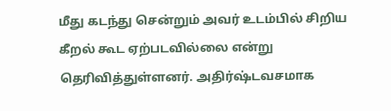மீது கடந்து சென்றும் அவர் உடம்பில் சிறிய கீறல் கூட ஏற்படவில்லை என்று தெரிவித்துள்ளனர். அதிர்ஷ்டவசமாக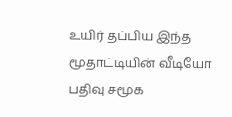உயிர் தப்பிய இந்த மூதாட்டியின் வீடியோ பதிவு சமூக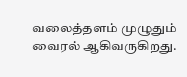வலைத்தளம் முழுதும் வைரல் ஆகிவருகிறது.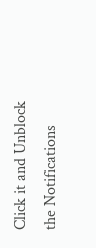Click it and Unblock the Notifications